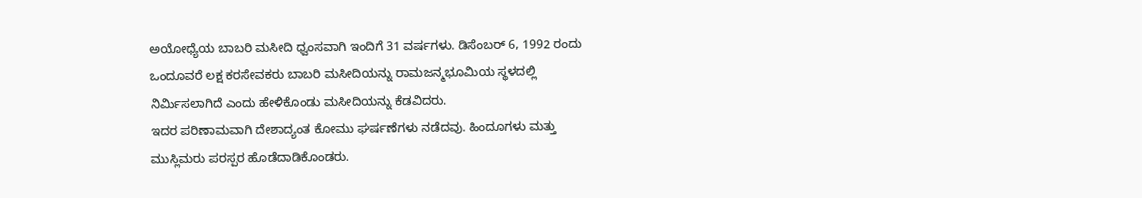ಅಯೋಧ್ಯೆಯ ಬಾಬರಿ ಮಸೀದಿ ಧ್ವಂಸವಾಗಿ ಇಂದಿಗೆ 31 ವರ್ಷಗಳು. ಡಿಸೆಂಬರ್ 6, 1992 ರಂದು ಒಂದೂವರೆ ಲಕ್ಷ ಕರಸೇವಕರು ಬಾಬರಿ ಮಸೀದಿಯನ್ನು ರಾಮಜನ್ಮಭೂಮಿಯ ಸ್ಥಳದಲ್ಲಿ ನಿರ್ಮಿಸಲಾಗಿದೆ ಎಂದು ಹೇಳಿಕೊಂಡು ಮಸೀದಿಯನ್ನು ಕೆಡವಿದರು.
ಇದರ ಪರಿಣಾಮವಾಗಿ ದೇಶಾದ್ಯಂತ ಕೋಮು ಘರ್ಷಣೆಗಳು ನಡೆದವು. ಹಿಂದೂಗಳು ಮತ್ತು ಮುಸ್ಲಿಮರು ಪರಸ್ಪರ ಹೊಡೆದಾಡಿಕೊಂಡರು.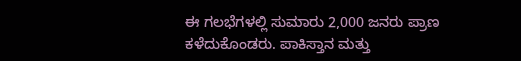ಈ ಗಲಭೆಗಳಲ್ಲಿ ಸುಮಾರು 2,000 ಜನರು ಪ್ರಾಣ ಕಳೆದುಕೊಂಡರು. ಪಾಕಿಸ್ತಾನ ಮತ್ತು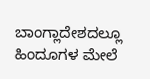ಬಾಂಗ್ಲಾದೇಶದಲ್ಲೂ ಹಿಂದೂಗಳ ಮೇಲೆ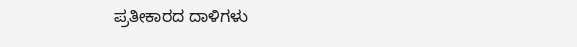ಪ್ರತೀಕಾರದ ದಾಳಿಗಳು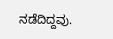ನಡೆದಿದ್ದವು.